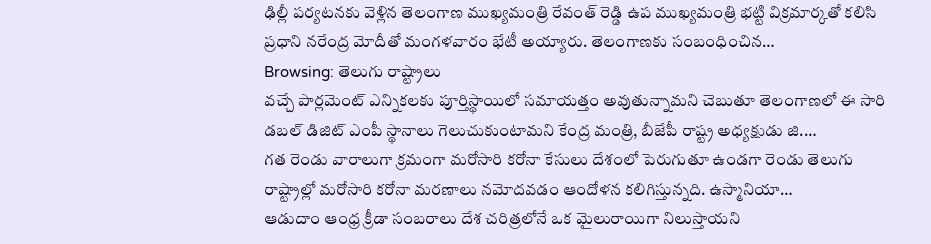ఢిల్లీ పర్యటనకు వెళ్లిన తెలంగాణ ముఖ్యమంత్రి రేవంత్ రెడ్డి ఉప ముఖ్యమంత్రి భట్టి విక్రమార్కతో కలిసి ప్రధాని నరేంద్ర మోదీతో మంగళవారం భేటీ అయ్యారు. తెలంగాణకు సంబంధించిన…
Browsing: తెలుగు రాష్ట్రాలు
వచ్చే పార్లమెంట్ ఎన్నికలకు పూర్తిస్థాయిలో సమాయత్తం అవుతున్నామని చెబుతూ తెలంగాణలో ఈ సారి డబల్ డిజిట్ ఎంపీ స్థానాలు గెలుచుకుంటామని కేంద్ర మంత్రి, బీజేపీ రాష్ట్ర అధ్యక్షుడు జి.…
గత రెండు వారాలుగా క్రమంగా మరోసారి కరోనా కేసులు దేశంలో పెరుగుతూ ఉండగా రెండు తెలుగు రాష్ట్రాల్లో మరోసారి కరోనా మరణాలు నమోదవడం ఆందోళన కలిగిస్తున్నది. ఉస్మానియా…
ఆడుదాం ఆంధ్ర క్రీడా సంబరాలు దేశ చరిత్రలోనే ఒక మైలురాయిగా నిలుస్తాయని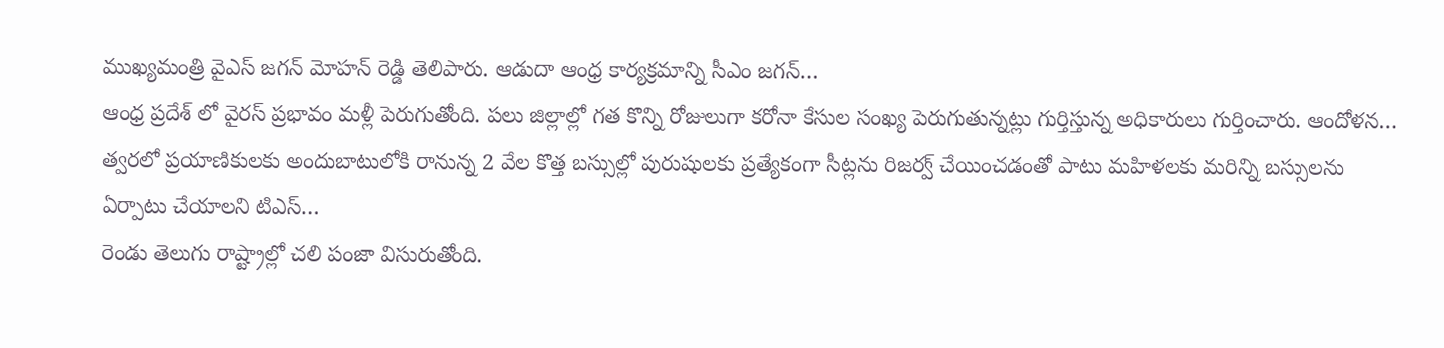ముఖ్యమంత్రి వైఎస్ జగన్ మోహన్ రెడ్డి తెలిపారు. ఆడుదా ఆంధ్ర కార్యక్రమాన్ని సీఎం జగన్…
ఆంధ్ర ప్రదేశ్ లో వైరస్ ప్రభావం మళ్లీ పెరుగుతోంది. పలు జిల్లాల్లో గత కొన్ని రోజులుగా కరోనా కేసుల సంఖ్య పెరుగుతున్నట్లు గుర్తిస్తున్న అధికారులు గుర్తించారు. ఆందోళన…
త్వరలో ప్రయాణికులకు అందుబాటులోకి రానున్న 2 వేల కొత్త బస్సుల్లో పురుషులకు ప్రత్యేకంగా సీట్లను రిజర్వ్ చేయించడంతో పాటు మహిళలకు మరిన్ని బస్సులను ఏర్పాటు చేయాలని టిఎస్…
రెండు తెలుగు రాష్ట్రాల్లో చలి పంజా విసురుతోంది.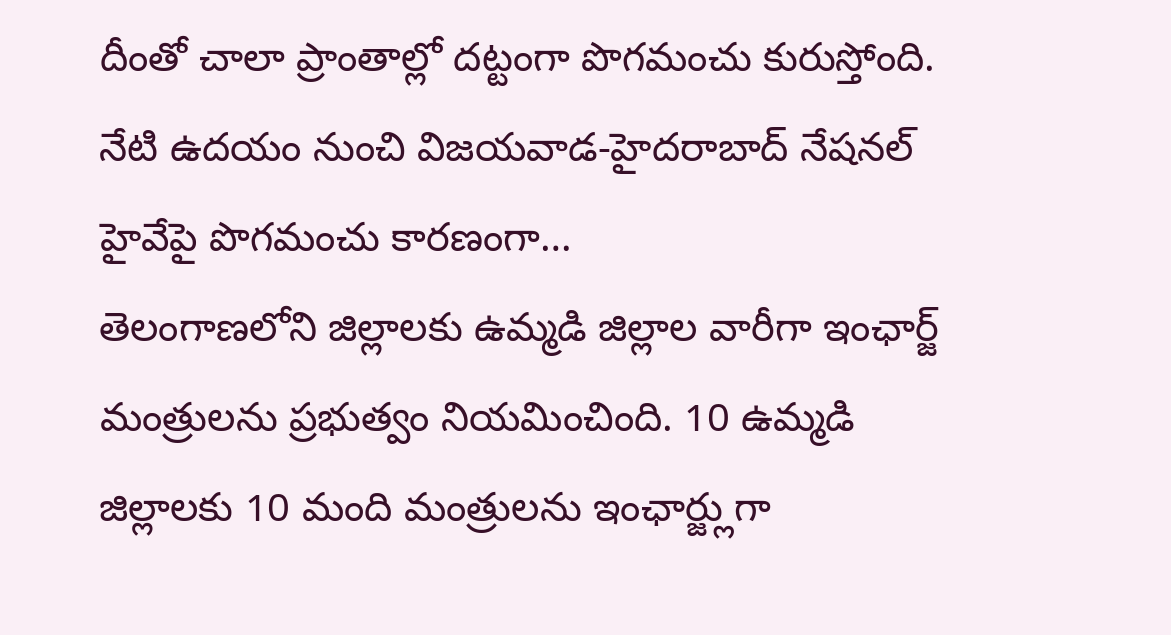దీంతో చాలా ప్రాంతాల్లో దట్టంగా పొగమంచు కురుస్తోంది. నేటి ఉదయం నుంచి విజయవాడ-హైదరాబాద్ నేషనల్ హైవేపై పొగమంచు కారణంగా…
తెలంగాణలోని జిల్లాలకు ఉమ్మడి జిల్లాల వారీగా ఇంఛార్జ్ మంత్రులను ప్రభుత్వం నియమించింది. 10 ఉమ్మడి జిల్లాలకు 10 మంది మంత్రులను ఇంఛార్జ్లుగా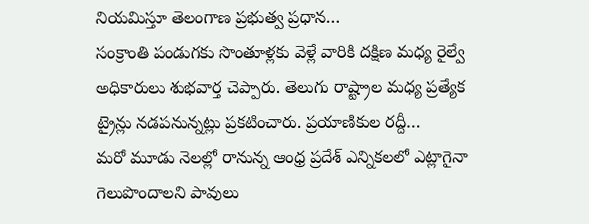నియమిస్తూ తెలంగాణ ప్రభుత్వ ప్రధాన…
సంక్రాంతి పండుగకు సొంతూళ్లకు వెళ్లే వారికి దక్షిణ మధ్య రైల్వే అధికారులు శుభవార్త చెప్పారు. తెలుగు రాష్ట్రాల మధ్య ప్రత్యేక ట్రైన్లు నడపనున్నట్లు ప్రకటించారు. ప్రయాణికుల రద్దీ…
మరో మూడు నెలల్లో రానున్న ఆంధ్ర ప్రదేశ్ ఎన్నికలలో ఎట్లాగైనా గెలుపొందాలని పావులు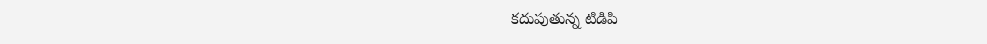కదుపుతున్న టిడిపి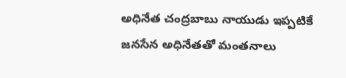అధినేత చంద్రబాబు నాయుడు ఇప్పటికే జనసేన అధినేతతో మంతనాలు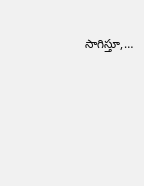సాగిస్తూ,…